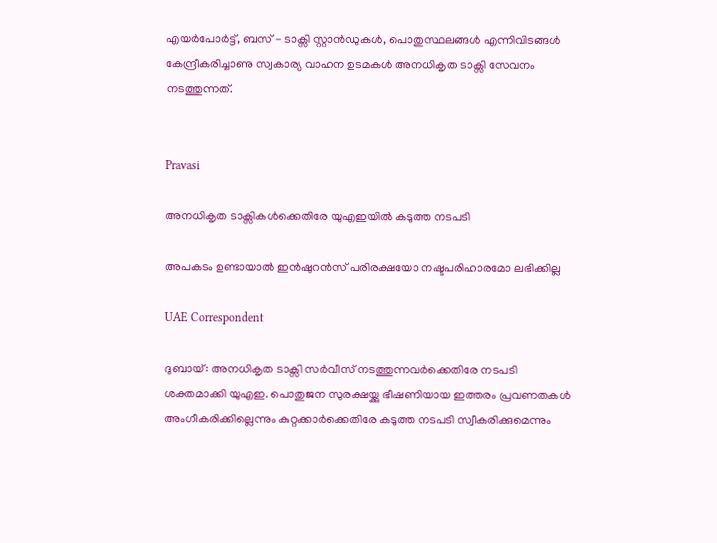എയർപോർട്ട്, ബസ് - ടാക്സി സ്റ്റാൻഡുകൾ, പൊതുസ്ഥലങ്ങൾ എന്നിവിടങ്ങൾ കേന്ദ്രീകരിച്ചാണു സ്വകാര്യ വാഹന ഉടമകൾ അനധികൃത ടാക്സി സേവനം നടത്തുന്നത്.


Pravasi

അനധികൃത ടാക്സികൾക്കെതിരേ യുഎഇയിൽ കടുത്ത നടപടി

അപകടം ഉണ്ടായാൽ ഇൻഷുറൻസ് പരിരക്ഷയോ നഷ്ടപരിഹാരമോ ലഭിക്കില്ല

UAE Correspondent

ദുബായ്: അനധികൃത ടാക്സി സർവീസ് നടത്തുന്നവർക്കെതിരേ നടപടി ശക്തമാക്കി യുഎഇ. പൊതുജന സുരക്ഷയ്ക്കു ഭീഷണിയായ ഇത്തരം പ്രവണതകൾ അംഗീകരിക്കില്ലെന്നും കുറ്റക്കാർക്കെതിരേ കടുത്ത നടപടി സ്വീകരിക്കുമെന്നും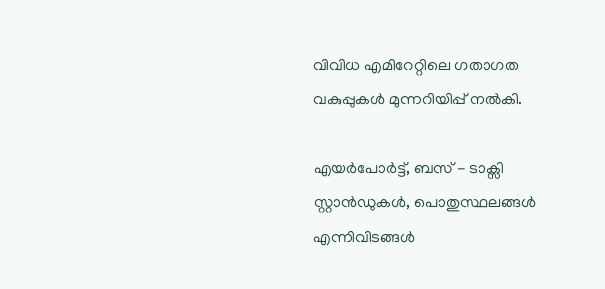വിവിധ എമിറേറ്റിലെ ഗതാഗത വകുപ്പുകൾ മുന്നറിയിപ്പ് നൽകി.

എയർപോർട്ട്, ബസ് - ടാക്സി സ്റ്റാൻഡുകൾ, പൊതുസ്ഥലങ്ങൾ എന്നിവിടങ്ങൾ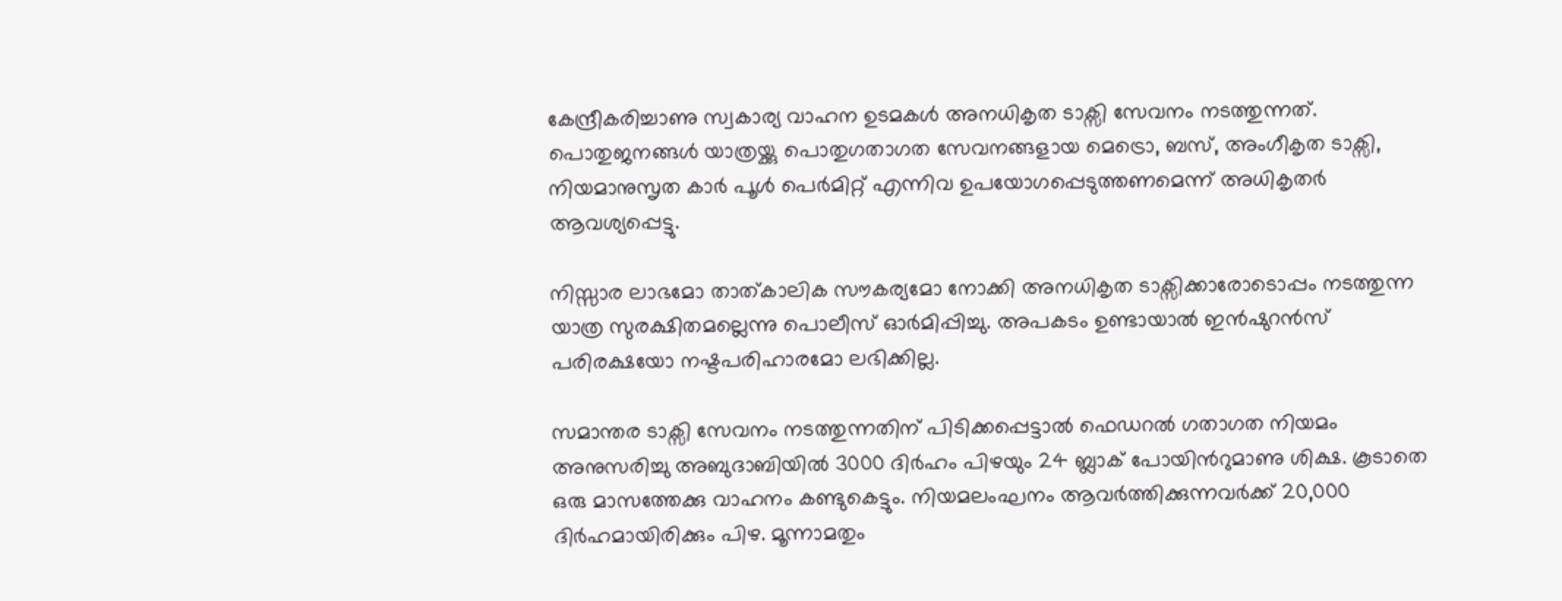കേന്ദ്രീകരിച്ചാണു സ്വകാര്യ വാഹന ഉടമകൾ അനധികൃത ടാക്സി സേവനം നടത്തുന്നത്. പൊതുജനങ്ങൾ യാത്രയ്ക്കു പൊതുഗതാഗത സേവനങ്ങളായ മെട്രൊ, ബസ്, അംഗീകൃത ടാക്സി, നിയമാനുസൃത കാർ പൂൾ പെർമിറ്റ് എന്നിവ ഉപയോഗപ്പെടുത്തണമെന്ന് അധികൃതർ ആവശ്യപ്പെട്ടു.

നിസ്സാര ലാഭമോ താത്കാലിക സൗകര്യമോ നോക്കി അനധികൃത ടാക്സിക്കാരോടൊപ്പം നടത്തുന്ന യാത്ര സുരക്ഷിതമല്ലെന്നു പൊലീസ് ഓർമിപ്പിച്ചു. അപകടം ഉണ്ടായാൽ ഇൻഷുറൻസ് പരിരക്ഷയോ നഷ്ടപരിഹാരമോ ലഭിക്കില്ല.

സമാന്തര ടാക്സി സേവനം നടത്തുന്നതിന് പിടിക്കപ്പെട്ടാൽ ഫെഡറൽ ഗതാഗത നിയമം അനുസരിച്ചു അബുദാബിയിൽ 3000 ദിർഹം പിഴയും 24 ബ്ലാക് പോയിന്‍റുമാണു ശിക്ഷ. കൂടാതെ ഒരു മാസത്തേക്കു വാഹനം കണ്ടുകെട്ടും. നിയമലംഘനം ആവർത്തിക്കുന്നവർക്ക് 20,000 ദിർഹമായിരിക്കും പിഴ. മൂന്നാമതും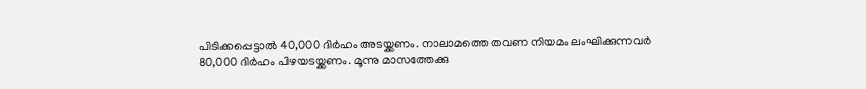പിടിക്കപ്പെട്ടാൽ 40,000 ദിർഹം അടയ്ക്കണം. നാലാമത്തെ തവണ നിയമം ലംഘിക്കുന്നവർ 80,000 ദിർഹം പിഴയടയ്ക്കണം. മൂന്നു മാസത്തേക്കു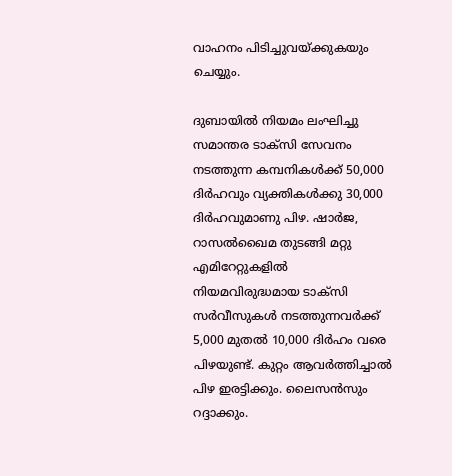വാഹനം പിടിച്ചുവയ്ക്കുകയും ചെയ്യും.

ദുബായിൽ നിയമം ലംഘിച്ചു സമാന്തര ടാക്സി സേവനം നടത്തുന്ന കമ്പനികൾക്ക് 50,000 ദിർഹവും വ്യക്തികൾക്കു 30,000 ദിർഹവുമാണു പിഴ. ഷാർജ, റാസൽഖൈമ തുടങ്ങി മറ്റു എമിറേറ്റുകളിൽ നിയമവിരുദ്ധമായ ടാക്സി സർവീസുകൾ നടത്തുന്നവർക്ക് 5,000 മുതൽ 10,000 ദിർഹം വരെ പിഴയുണ്ട്. കുറ്റം ആവർത്തിച്ചാൽ പിഴ ഇരട്ടിക്കും. ലൈസൻസും റദ്ദാക്കും.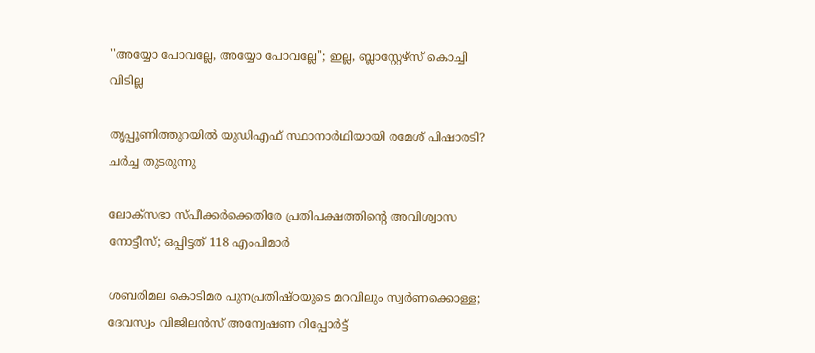''അയ്യോ പോവല്ലേ, അയ്യോ പോവല്ലേ''; ഇല്ല, ബ്ലാസ്റ്റേഴ്സ് കൊച്ചി വിടില്ല

തൃപ്പൂണിത്തുറയിൽ യുഡിഎഫ് സ്ഥാനാർഥിയായി രമേശ് പിഷാരടി? ചർച്ച തുടരുന്നു

ലോക്‌സഭാ സ്പീക്കർക്കെതിരേ പ്രതിപക്ഷത്തിന്‍റെ അവിശ്വാസ നോട്ടീസ്; ഒപ്പിട്ടത് 118 എംപിമാർ

ശബരിമല കൊടിമര പുനപ്രതിഷ്ഠയുടെ മറവിലും സ്വർണക്കൊള്ള; ദേവസ്വം വിജിലൻസ് അന്വേഷണ റിപ്പോർട്ട്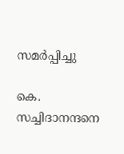സമർപ്പിച്ചു

കെ. സച്ചിദാനന്ദനെ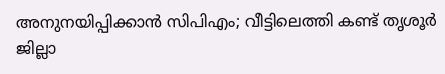അനുനയിപ്പിക്കാൻ സിപിഎം; വീട്ടിലെത്തി കണ്ട് തൃശൂർ ജില്ലാ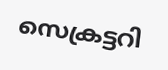സെക്രട്ടറി